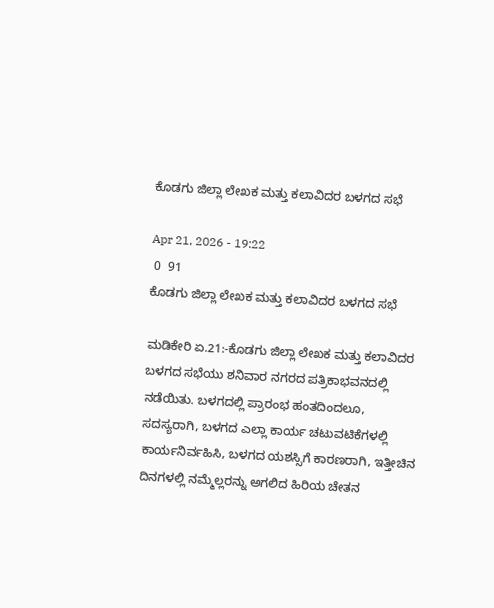ಕೊಡಗು ಜಿಲ್ಲಾ ಲೇಖಕ ಮತ್ತು ಕಲಾವಿದರ ಬಳಗದ ಸಭೆ

Apr 21, 2026 - 19:22
 0  91
ಕೊಡಗು ಜಿಲ್ಲಾ ಲೇಖಕ ಮತ್ತು ಕಲಾವಿದರ ಬಳಗದ ಸಭೆ

ಮಡಿಕೇರಿ ಏ.21:-ಕೊಡಗು ಜಿಲ್ಲಾ ಲೇಖಕ ಮತ್ತು ಕಲಾವಿದರ ಬಳಗದ ಸಭೆಯು ಶನಿವಾರ ನಗರದ ಪತ್ರಿಕಾಭವನದಲ್ಲಿ ನಡೆಯಿತು. ಬಳಗದಲ್ಲಿ ಪ್ರಾರಂಭ ಹಂತದಿಂದಲೂ, ಸದಸ್ಯರಾಗಿ, ಬಳಗದ ಎಲ್ಲಾ ಕಾರ್ಯ ಚಟುವಟಿಕೆಗಳಲ್ಲಿ ಕಾರ್ಯನಿರ್ವಹಿಸಿ, ಬಳಗದ ಯಶಸ್ಸಿಗೆ ಕಾರಣರಾಗಿ, ಇತ್ತೀಚಿನ ದಿನಗಳಲ್ಲಿ ನಮ್ಮೆಲ್ಲರನ್ನು ಅಗಲಿದ ಹಿರಿಯ ಚೇತನ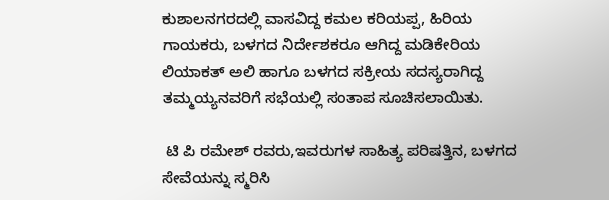ಕುಶಾಲನಗರದಲ್ಲಿ ವಾಸವಿದ್ದ ಕಮಲ ಕರಿಯಪ್ಪ, ಹಿರಿಯ ಗಾಯಕರು, ಬಳಗದ ನಿರ್ದೇಶಕರೂ ಆಗಿದ್ದ ಮಡಿಕೇರಿಯ ಲಿಯಾಕತ್ ಅಲಿ ಹಾಗೂ ಬಳಗದ ಸಕ್ರೀಯ ಸದಸ್ಯರಾಗಿದ್ದ ತಮ್ಮಯ್ಯನವರಿಗೆ ಸಭೆಯಲ್ಲಿ ಸಂತಾಪ ಸೂಚಿಸಲಾಯಿತು.

 ಟಿ ಪಿ ರಮೇಶ್ ರವರು,ಇವರುಗಳ ಸಾಹಿತ್ಯ ಪರಿಷತ್ತಿನ, ಬಳಗದ ಸೇವೆಯನ್ನು ಸ್ಮರಿಸಿ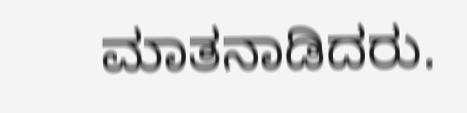ಮಾತನಾಡಿದರು.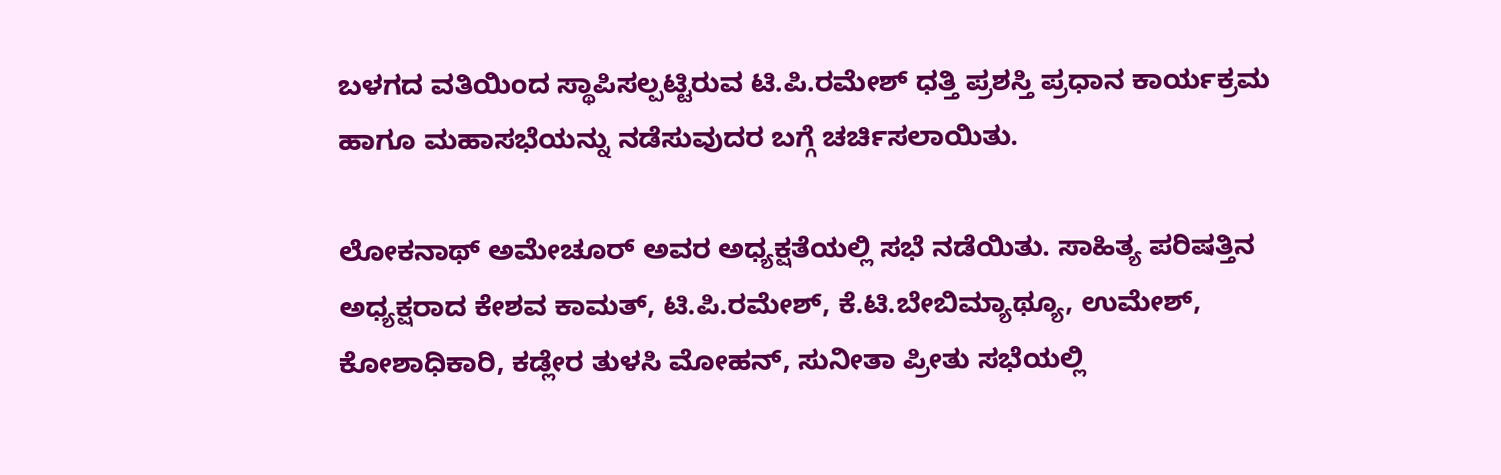ಬಳಗದ ವತಿಯಿಂದ ಸ್ಥಾಪಿಸಲ್ಪಟ್ಟಿರುವ ಟಿ.ಪಿ.ರಮೇಶ್ ಧತ್ತಿ ಪ್ರಶಸ್ತಿ ಪ್ರಧಾನ ಕಾರ್ಯಕ್ರಮ ಹಾಗೂ ಮಹಾಸಭೆಯನ್ನು ನಡೆಸುವುದರ ಬಗ್ಗೆ ಚರ್ಚಿಸಲಾಯಿತು.

ಲೋಕನಾಥ್ ಅಮೇಚೂರ್ ಅವರ ಅಧ್ಯಕ್ಷತೆಯಲ್ಲಿ ಸಭೆ ನಡೆಯಿತು. ಸಾಹಿತ್ಯ ಪರಿಷತ್ತಿನ ಅಧ್ಯಕ್ಷರಾದ ಕೇಶವ ಕಾಮತ್, ಟಿ.ಪಿ.ರಮೇಶ್, ಕೆ.ಟಿ.ಬೇಬಿಮ್ಯಾಥ್ಯೂ, ಉಮೇಶ್, ಕೋಶಾಧಿಕಾರಿ, ಕಡ್ಲೇರ ತುಳಸಿ ಮೋಹನ್, ಸುನೀತಾ ಪ್ರೀತು ಸಭೆಯಲ್ಲಿ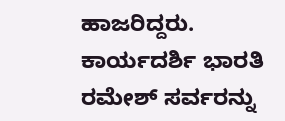ಹಾಜರಿದ್ದರು. ಕಾರ್ಯದರ್ಶಿ ಭಾರತಿ ರಮೇಶ್ ಸರ್ವರನ್ನು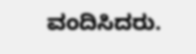ವಂದಿಸಿದರು.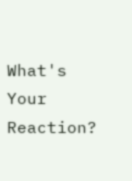What's Your Reaction?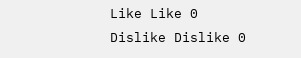Like Like 0
Dislike Dislike 0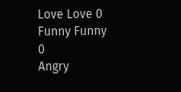Love Love 0
Funny Funny 0
Angry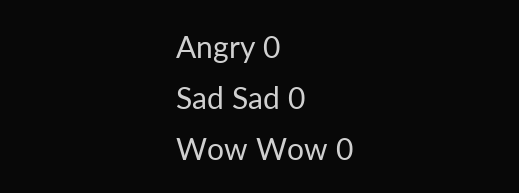Angry 0
Sad Sad 0
Wow Wow 0